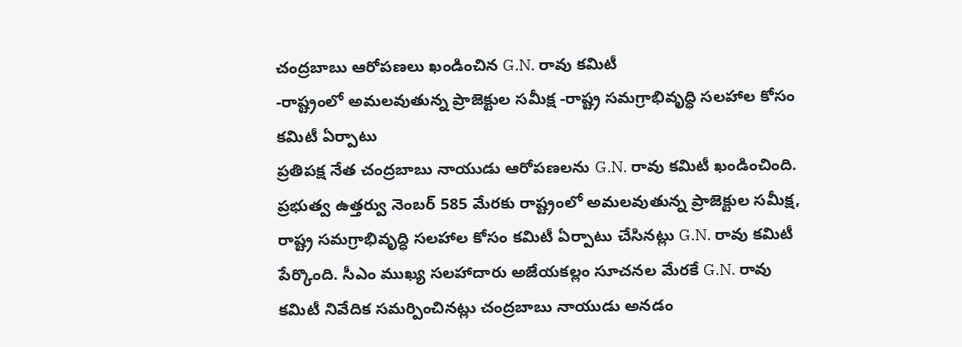చంద్రబాబు ఆరోపణలు ఖండించిన G.N. రావు కమిటీ
-రాష్ట్రంలో అమలవుతున్న ప్రాజెక్టుల సమీక్ష -రాష్ట్ర సమగ్రాభివృద్ధి సలహాల కోసం కమిటీ ఏర్పాటు
ప్రతిపక్ష నేత చంద్రబాబు నాయుడు ఆరోపణలను G.N. రావు కమిటీ ఖండించింది. ప్రభుత్వ ఉత్తర్వు నెంబర్ 585 మేరకు రాష్ట్రంలో అమలవుతున్న ప్రాజెక్టుల సమీక్ష, రాష్ట్ర సమగ్రాభివృద్ధి సలహాల కోసం కమిటీ ఏర్పాటు చేసినట్లు G.N. రావు కమిటీ పేర్కొంది. సీఎం ముఖ్య సలహాదారు అజేయకల్లం సూచనల మేరకే G.N. రావు కమిటీ నివేదిక సమర్పించినట్లు చంద్రబాబు నాయుడు అనడం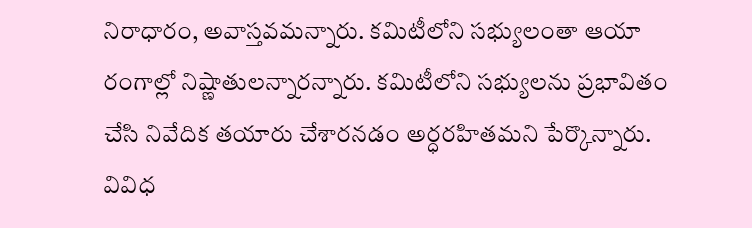నిరాధారం, అవాస్తవమన్నారు. కమిటీలోని సభ్యులంతా ఆయా రంగాల్లో నిష్ణాతులన్నారన్నారు. కమిటీలోని సభ్యులను ప్రభావితం చేసి నివేదిక తయారు చేశారనడం అర్ధరహితమని పేర్కొన్నారు. వివిధ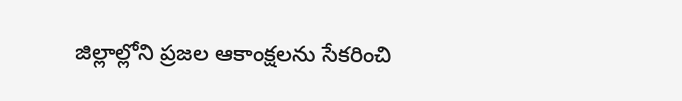జిల్లాల్లోని ప్రజల ఆకాంక్షలను సేకరించి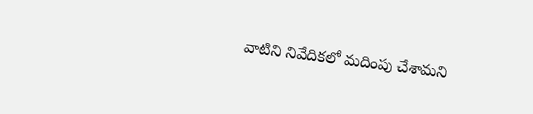వాటిని నివేదికలో మదింపు చేశామని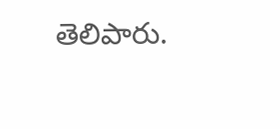తెలిపారు.